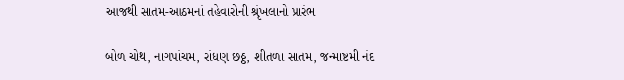આજથી સાતમ-આઠમનાં તહેવારોની શ્રૃંખલાનો પ્રારંભ

બોળ ચોથ, નાગપાંચમ, રાંધણ છઠ્ઠ, શીતળા સાતમ, જન્માષ્ટમી નંદ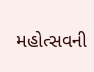મહોત્સવની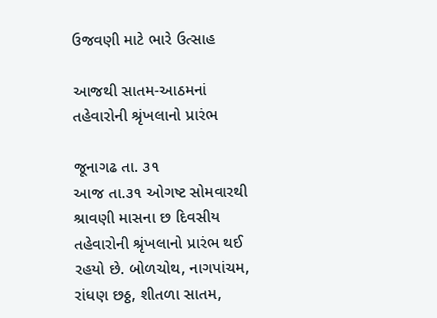ઉજવણી માટે ભારે ઉત્સાહ

આજથી સાતમ-આઠમનાં તહેવારોની શ્રૃંખલાનો પ્રારંભ

જૂનાગઢ તા. ૩૧
આજ તા.૩૧ ઓગષ્ટ સોમવારથી શ્રાવણી માસના છ દિવસીય તહેવારોની શ્રૃંખલાનો પ્રારંભ થઈ રહયો છે. બોળચોથ, નાગપાંચમ, રાંધણ છઠ્ઠ, શીતળા સાતમ,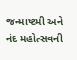જન્માષ્ટમી અને નંદ મહોત્સવની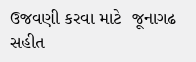ઉજવણી કરવા માટે  જૂનાગઢ સહીત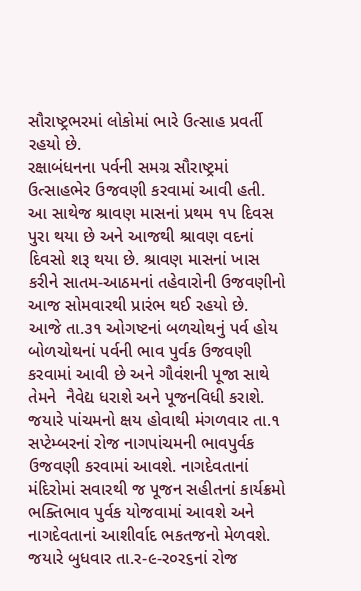સૌરાષ્ટ્રભરમાં લોકોમાં ભારે ઉત્સાહ પ્રવર્તી રહયો છે.
રક્ષાબંધનના પર્વની સમગ્ર સૌરાષ્ટ્રમાં ઉત્સાહભેર ઉજવણી કરવામાં આવી હતી. આ સાથેજ શ્રાવણ માસનાં પ્રથમ ૧પ દિવસ પુરા થયા છે અને આજથી શ્રાવણ વદનાં દિવસો શરૂ થયા છે. શ્રાવણ માસનાં ખાસ કરીને સાતમ-આઠમનાં તહેવારોની ઉજવણીનો આજ સોમવારથી પ્રારંભ થઈ રહયો છે.  આજે તા.૩૧ ઓગષ્ટનાં બળચોથનું પર્વ હોય બોળચોથનાં પર્વની ભાવ પુર્વક ઉજવણી કરવામાં આવી છે અને ગૌવંશની પૂજા સાથે તેમને  નૈવેદ્ય ધરાશે અને પૂજનવિધી કરાશે. જયારે પાંચમનો ક્ષય હોવાથી મંગળવાર તા.૧ સપ્ટેમ્બરનાં રોજ નાગપાંચમની ભાવપુર્વક ઉજવણી કરવામાં આવશે. નાગદેવતાનાં મંદિરોમાં સવારથી જ પૂજન સહીતનાં કાર્યક્રમો ભક્તિભાવ પુર્વક યોજવામાં આવશે અને નાગદેવતાનાં આશીર્વાદ ભકતજનો મેળવશે. જયારે બુધવાર તા.ર-૯-ર૦ર૬નાં રોજ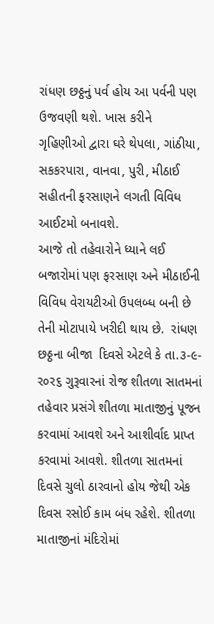રાંધણ છઠ્ઠનું પર્વ હોય આ પર્વની પણ ઉજવણી થશે. ખાસ કરીને  ગૃહિણીઓ દ્વારા ઘરે થેપલા, ગાંઠીયા, સકકરપારા, વાનવા, પુરી, મીઠાઈ સહીતની ફરસાણને લગતી વિવિધ આઈટમો બનાવશે.
આજે તો તહેવારોને ધ્યાને લઈ બજારોમાં પણ ફરસાણ અને મીઠાઈની વિવિધ વેરાયટીઓ ઉપલબ્ધ બની છે તેની મોટાપાયે ખરીદી થાય છે.  રાંધણ છઠ્ઠના બીજા  દિવસે એટલે કે તા.૩-૯-ર૦ર૬ ગુરૂવારનાં રોજ શીતળા સાતમનાં તહેવાર પ્રસંગે શીતળા માતાજીનું પૂજન કરવામાં આવશે અને આશીર્વાદ પ્રાપ્ત કરવામાં આવશે. શીતળા સાતમનાં દિવસે ચુલો ઠારવાનો હોય જેથી એક દિવસ રસોઈ કામ બંધ રહેશે. શીતળા માતાજીનાં મંદિરોમાં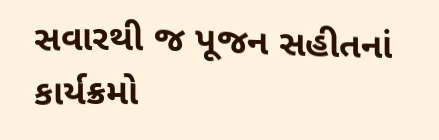સવારથી જ પૂજન સહીતનાં કાર્યક્રમો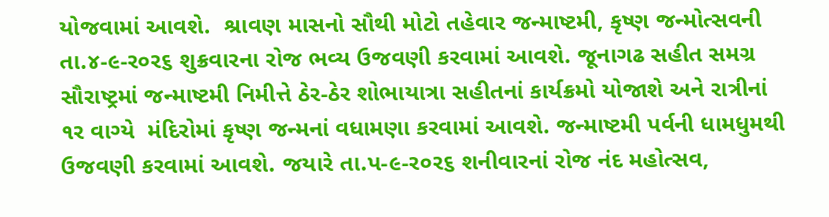યોજવામાં આવશે.  શ્રાવણ માસનો સૌથી મોટો તહેવાર જન્માષ્ટમી, કૃષ્ણ જન્મોત્સવની તા.૪-૯-ર૦ર૬ શુક્રવારના રોજ ભવ્ય ઉજવણી કરવામાં આવશે. જૂનાગઢ સહીત સમગ્ર સૌરાષ્ટ્રમાં જન્માષ્ટમી નિમીત્તે ઠેર-ઠેર શોભાયાત્રા સહીતનાં કાર્યક્રમો યોજાશે અને રાત્રીનાં ૧ર વાગ્યે  મંદિરોમાં કૃષ્ણ જન્મનાં વધામણા કરવામાં આવશે. જન્માષ્ટમી પર્વની ધામધુમથી ઉજવણી કરવામાં આવશે. જયારે તા.પ-૯-ર૦ર૬ શનીવારનાં રોજ નંદ મહોત્સવ,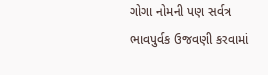ગોગા નોમની પણ સર્વત્ર ભાવપુર્વક ઉજવણી કરવામાં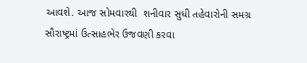આવશે. આજ સોમવારથી  શનીવાર સુધી તહેવારોની સમગ્ર સૌરાષ્ટ્રમાં ઉત્સાહભેર ઉજવણી કરવા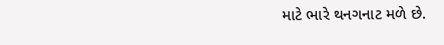માટે ભારે થનગનાટ મળે છે.